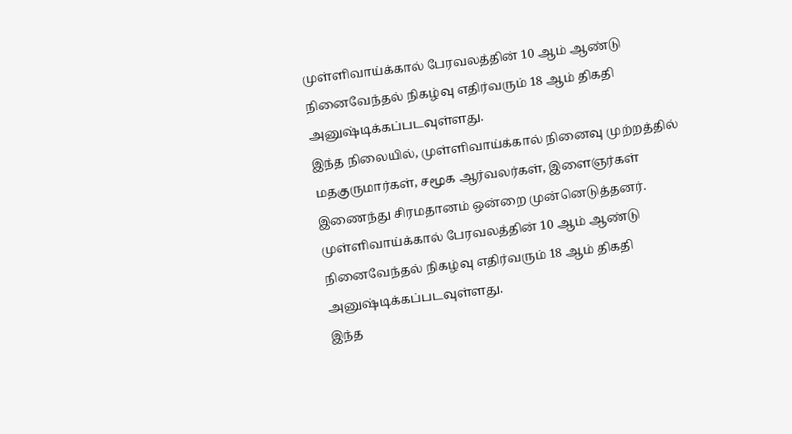முள்ளிவாய்க்கால் பேரவலத்தின் 10 ஆம் ஆண்டு நினைவேந்தல் நிகழ்வு எதிர்வரும் 18 ஆம் திகதி அனுஷ்டிக்கப்படவுள்ளது.
இந்த நிலையில், முள்ளிவாய்க்கால் நினைவு முற்றத்தில் மதகுருமார்கள், சமூக ஆர்வலர்கள், இளைஞர்கள் இணைந்து சிரமதானம் ஒன்றை முன்னெடுத்தனர்.
முள்ளிவாய்க்கால் பேரவலத்தின் 10 ஆம் ஆண்டு நினைவேந்தல் நிகழ்வு எதிர்வரும் 18 ஆம் திகதி அனுஷ்டிக்கப்படவுள்ளது.
இந்த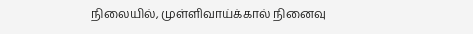நிலையில், முள்ளிவாய்க்கால் நினைவு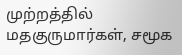முற்றத்தில் மதகுருமார்கள், சமூக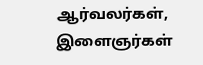ஆர்வலர்கள், இளைஞர்கள்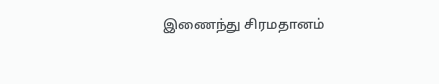இணைந்து சிரமதானம்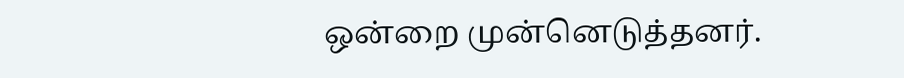ஒன்றை முன்னெடுத்தனர்.